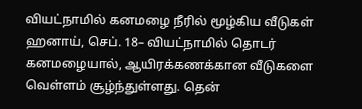வியட்நாமில் கனமழை நீரில் மூழ்கிய வீடுகள்
ஹனாய், செப். 18– வியட்நாமில் தொடர் கனமழையால், ஆயிரக்கணக்கான வீடுகளை வெள்ளம் சூழ்ந்துள்ளது. தென்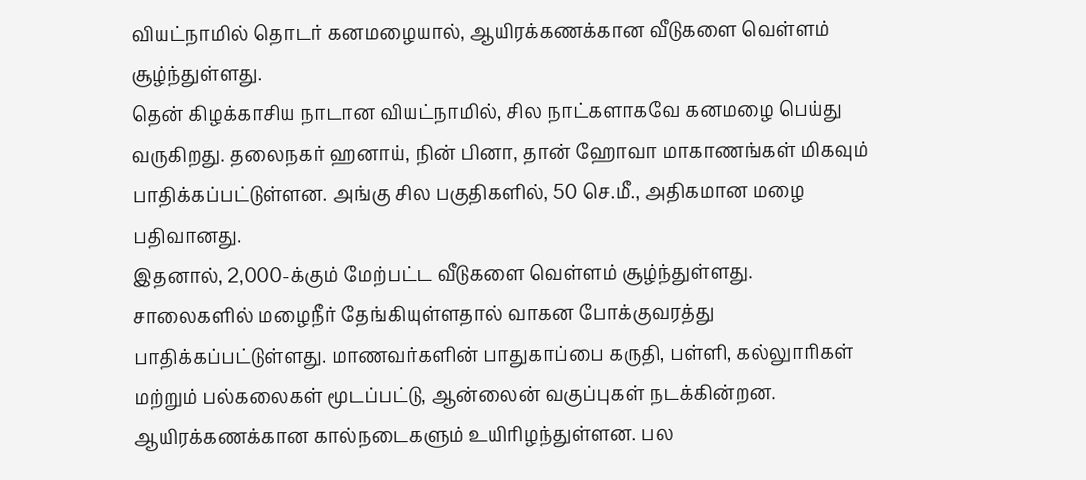வியட்நாமில் தொடர் கனமழையால், ஆயிரக்கணக்கான வீடுகளை வெள்ளம் சூழ்ந்துள்ளது.
தென் கிழக்காசிய நாடான வியட்நாமில், சில நாட்களாகவே கனமழை பெய்து வருகிறது. தலைநகர் ஹனாய், நின் பினா, தான் ஹோவா மாகாணங்கள் மிகவும் பாதிக்கப்பட்டுள்ளன. அங்கு சில பகுதிகளில், 50 செ.மீ., அதிகமான மழை பதிவானது.
இதனால், 2,000-க்கும் மேற்பட்ட வீடுகளை வெள்ளம் சூழ்ந்துள்ளது. சாலைகளில் மழைநீர் தேங்கியுள்ளதால் வாகன போக்குவரத்து பாதிக்கப்பட்டுள்ளது. மாணவர்களின் பாதுகாப்பை கருதி, பள்ளி, கல்லுாரிகள் மற்றும் பல்கலைகள் மூடப்பட்டு, ஆன்லைன் வகுப்புகள் நடக்கின்றன. ஆயிரக்கணக்கான கால்நடைகளும் உயிரிழந்துள்ளன. பல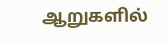ஆறுகளில்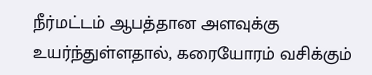நீர்மட்டம் ஆபத்தான அளவுக்கு உயர்ந்துள்ளதால், கரையோரம் வசிக்கும்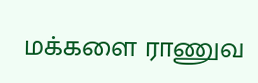மக்களை ராணுவ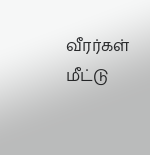வீரர்கள் மீட்டு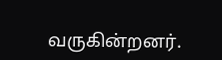வருகின்றனர்.